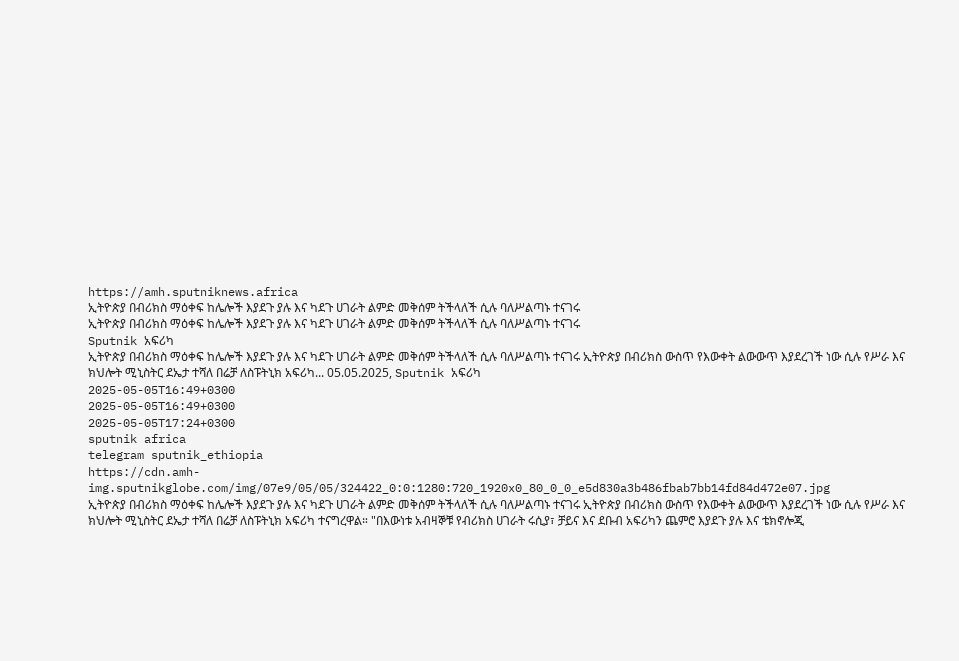https://amh.sputniknews.africa
ኢትዮጵያ በብሪክስ ማዕቀፍ ከሌሎች እያደጉ ያሉ እና ካደጉ ሀገራት ልምድ መቅሰም ትችላለች ሲሉ ባለሥልጣኑ ተናገሩ
ኢትዮጵያ በብሪክስ ማዕቀፍ ከሌሎች እያደጉ ያሉ እና ካደጉ ሀገራት ልምድ መቅሰም ትችላለች ሲሉ ባለሥልጣኑ ተናገሩ
Sputnik አፍሪካ
ኢትዮጵያ በብሪክስ ማዕቀፍ ከሌሎች እያደጉ ያሉ እና ካደጉ ሀገራት ልምድ መቅሰም ትችላለች ሲሉ ባለሥልጣኑ ተናገሩ ኢትዮጵያ በብሪክስ ውስጥ የእውቀት ልውውጥ እያደረገች ነው ሲሉ የሥራ እና ክህሎት ሚኒስትር ደኤታ ተሻለ በሬቻ ለስፑትኒክ አፍሪካ... 05.05.2025, Sputnik አፍሪካ
2025-05-05T16:49+0300
2025-05-05T16:49+0300
2025-05-05T17:24+0300
sputnik africa
telegram sputnik_ethiopia
https://cdn.amh-img.sputnikglobe.com/img/07e9/05/05/324422_0:0:1280:720_1920x0_80_0_0_e5d830a3b486fbab7bb14fd84d472e07.jpg
ኢትዮጵያ በብሪክስ ማዕቀፍ ከሌሎች እያደጉ ያሉ እና ካደጉ ሀገራት ልምድ መቅሰም ትችላለች ሲሉ ባለሥልጣኑ ተናገሩ ኢትዮጵያ በብሪክስ ውስጥ የእውቀት ልውውጥ እያደረገች ነው ሲሉ የሥራ እና ክህሎት ሚኒስትር ደኤታ ተሻለ በሬቻ ለስፑትኒክ አፍሪካ ተናግረዋል። "በእውነቱ አብዛኞቹ የብሪክስ ሀገራት ሩሲያ፣ ቻይና እና ደቡብ አፍሪካን ጨምሮ እያደጉ ያሉ እና ቴክኖሎጂ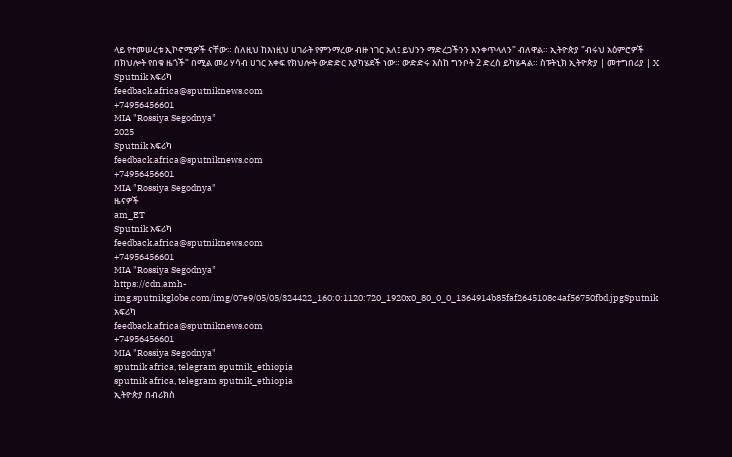ላይ የተመሠረቱ ኢኮኖሚዎች ናቸው። ስለዚህ ከእነዚህ ሀገራት የምንማረው ብዙ ነገር አለ፤ ይህንን ማድረጋችንን እንቀጥላለን" ብለዋል። ኢትዮጵያ "ብሩህ አዕምሮዎች በክህሎት የበቁ ዜጎች" በሚል መሪ ሃሳብ ሀገር አቀፍ የክህሎት ውድድር እያካሄደች ነው። ውድድሩ እስከ ግንቦት 2 ድረስ ይካሄዳል። ስፑትኒክ ኢትዮጵያ | መተግበሪያ | X
Sputnik አፍሪካ
feedback.africa@sputniknews.com
+74956456601
MIA "Rossiya Segodnya"
2025
Sputnik አፍሪካ
feedback.africa@sputniknews.com
+74956456601
MIA "Rossiya Segodnya"
ዜናዎች
am_ET
Sputnik አፍሪካ
feedback.africa@sputniknews.com
+74956456601
MIA "Rossiya Segodnya"
https://cdn.amh-img.sputnikglobe.com/img/07e9/05/05/324422_160:0:1120:720_1920x0_80_0_0_1364914b85faf2645108c4af56750fbd.jpgSputnik አፍሪካ
feedback.africa@sputniknews.com
+74956456601
MIA "Rossiya Segodnya"
sputnik africa, telegram sputnik_ethiopia
sputnik africa, telegram sputnik_ethiopia
ኢትዮጵያ በብሪክስ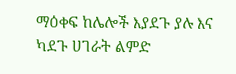ማዕቀፍ ከሌሎች እያደጉ ያሉ እና ካደጉ ሀገራት ልምድ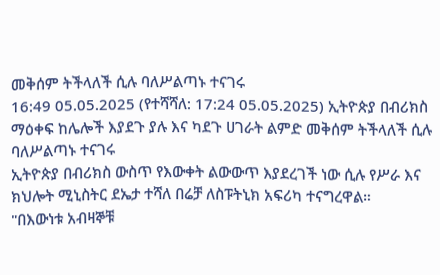መቅሰም ትችላለች ሲሉ ባለሥልጣኑ ተናገሩ
16:49 05.05.2025 (የተሻሻለ: 17:24 05.05.2025) ኢትዮጵያ በብሪክስ ማዕቀፍ ከሌሎች እያደጉ ያሉ እና ካደጉ ሀገራት ልምድ መቅሰም ትችላለች ሲሉ ባለሥልጣኑ ተናገሩ
ኢትዮጵያ በብሪክስ ውስጥ የእውቀት ልውውጥ እያደረገች ነው ሲሉ የሥራ እና ክህሎት ሚኒስትር ደኤታ ተሻለ በሬቻ ለስፑትኒክ አፍሪካ ተናግረዋል።
"በእውነቱ አብዛኞቹ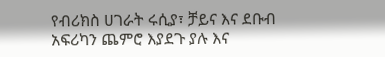የብሪክስ ሀገራት ሩሲያ፣ ቻይና እና ደቡብ አፍሪካን ጨምሮ እያደጉ ያሉ እና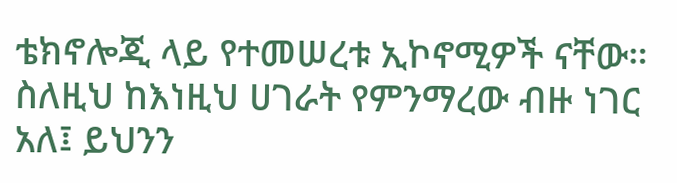ቴክኖሎጂ ላይ የተመሠረቱ ኢኮኖሚዎች ናቸው። ስለዚህ ከእነዚህ ሀገራት የምንማረው ብዙ ነገር አለ፤ ይህንን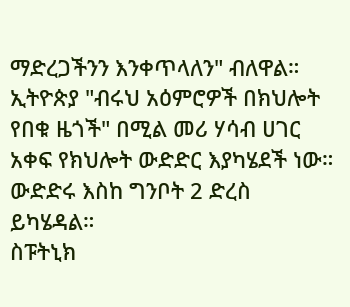ማድረጋችንን እንቀጥላለን" ብለዋል።
ኢትዮጵያ "ብሩህ አዕምሮዎች በክህሎት የበቁ ዜጎች" በሚል መሪ ሃሳብ ሀገር አቀፍ የክህሎት ውድድር እያካሄደች ነው። ውድድሩ እስከ ግንቦት 2 ድረስ ይካሄዳል።
ስፑትኒክ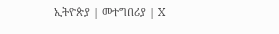ኢትዮጵያ | መተግበሪያ | X